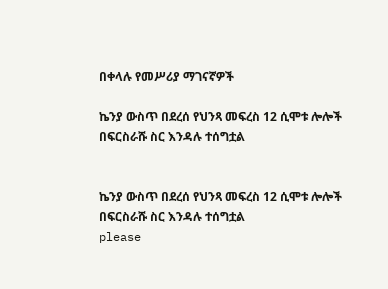በቀላሉ የመሥሪያ ማገናኛዎች

ኬንያ ውስጥ በደረሰ የህንጻ መፍረስ 12 ሲሞቱ ሎሎች በፍርስራሹ ስር እንዳሉ ተሰግቷል


ኬንያ ውስጥ በደረሰ የህንጻ መፍረስ 12 ሲሞቱ ሎሎች በፍርስራሹ ስር እንዳሉ ተሰግቷል
please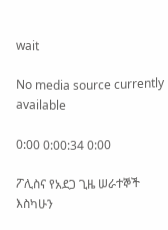wait

No media source currently available

0:00 0:00:34 0:00

ፖሊስና የአደጋ ጊዜ ሠራተኞች እስካሁን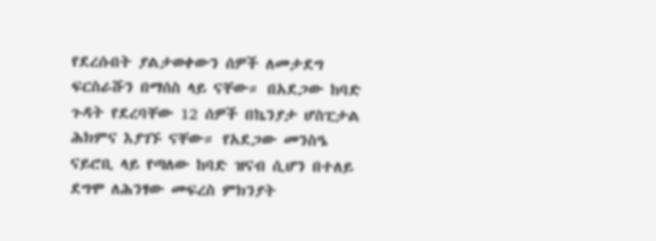የደረሱበት ያልታወቀውን ሰዎች ለመታደግ ፍርስራሹን በማሰስ ላይ ናቸው። በአደጋው ከባድ ጉዳት የደረባቸው 12 ሰዎች በኬንያታ ሆስፒታል ሕክምና እያገኙ ናቸው። የአደጋው መንስዔ ናይሮቢ ላይ የጣለው ከባድ ዝናብ ሲሆን በተለይ ደግሞ ለሕንፃው መፍረስ ምክንያት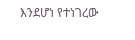እንደሆነ የተነገረው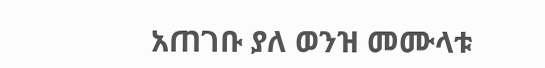አጠገቡ ያለ ወንዝ መሙላቱ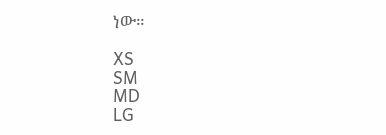ነው።

XS
SM
MD
LG